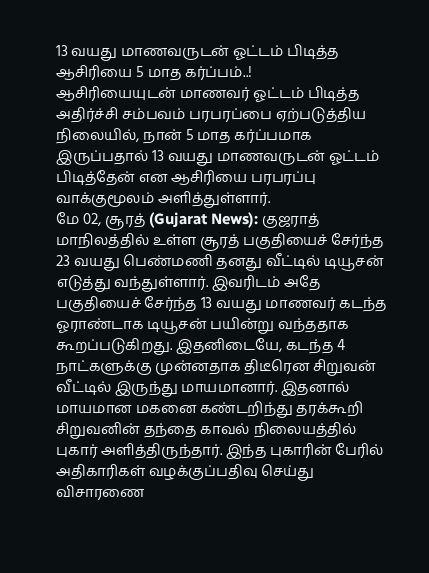13 வயது மாணவருடன் ஓட்டம் பிடித்த ஆசிரியை 5 மாத கர்ப்பம்..!
ஆசிரியையுடன் மாணவர் ஓட்டம் பிடித்த அதிர்ச்சி சம்பவம் பரபரப்பை ஏற்படுத்திய நிலையில், நான் 5 மாத கர்ப்பமாக இருப்பதால் 13 வயது மாணவருடன் ஓட்டம் பிடித்தேன் என ஆசிரியை பரபரப்பு வாக்குமூலம் அளித்துள்ளார்.
மே 02, சூரத் (Gujarat News): குஜராத் மாநிலத்தில் உள்ள சூரத் பகுதியைச் சேர்ந்த 23 வயது பெண்மணி தனது வீட்டில் டியூசன் எடுத்து வந்துள்ளார். இவரிடம் அதே பகுதியைச் சேர்ந்த 13 வயது மாணவர் கடந்த ஓராண்டாக டியூசன் பயின்று வந்ததாக கூறப்படுகிறது. இதனிடையே, கடந்த 4 நாட்களுக்கு முன்னதாக திடீரென சிறுவன் வீட்டில் இருந்து மாயமானார். இதனால் மாயமான மகனை கண்டறிந்து தரக்கூறி சிறுவனின் தந்தை காவல் நிலையத்தில் புகார் அளித்திருந்தார். இந்த புகாரின் பேரில் அதிகாரிகள் வழக்குப்பதிவு செய்து விசாரணை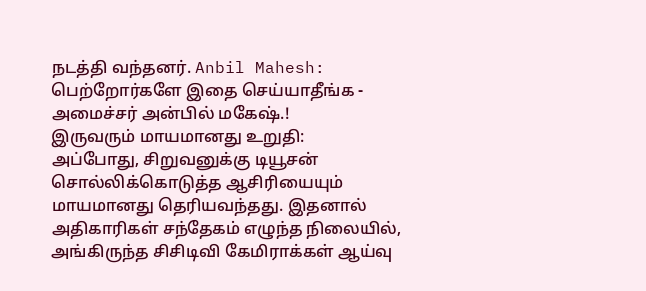நடத்தி வந்தனர். Anbil Mahesh: பெற்றோர்களே இதை செய்யாதீங்க - அமைச்சர் அன்பில் மகேஷ்.!
இருவரும் மாயமானது உறுதி:
அப்போது, சிறுவனுக்கு டியூசன் சொல்லிக்கொடுத்த ஆசிரியையும் மாயமானது தெரியவந்தது. இதனால் அதிகாரிகள் சந்தேகம் எழுந்த நிலையில், அங்கிருந்த சிசிடிவி கேமிராக்கள் ஆய்வு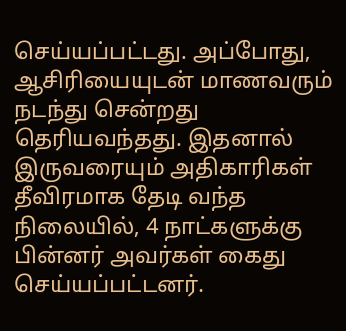செய்யப்பட்டது. அப்போது, ஆசிரியையுடன் மாணவரும் நடந்து சென்றது தெரியவந்தது. இதனால் இருவரையும் அதிகாரிகள் தீவிரமாக தேடி வந்த நிலையில், 4 நாட்களுக்கு பின்னர் அவர்கள் கைது செய்யப்பட்டனர்.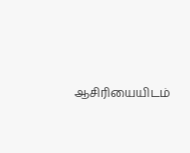ஆசிரியையிடம்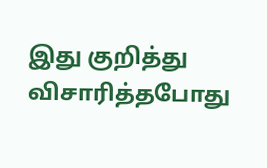இது குறித்து விசாரித்தபோது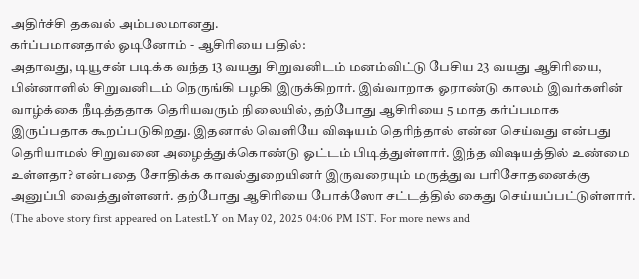அதிர்ச்சி தகவல் அம்பலமானது.
கர்ப்பமானதால் ஓடினோம் - ஆசிரியை பதில்:
அதாவது, டியூசன் படிக்க வந்த 13 வயது சிறுவனிடம் மனம்விட்டு பேசிய 23 வயது ஆசிரியை, பின்னாளில் சிறுவனிடம் நெருங்கி பழகி இருக்கிறார். இவ்வாறாக ஓராண்டு காலம் இவர்களின் வாழ்க்கை நீடித்ததாக தெரியவரும் நிலையில், தற்போது ஆசிரியை 5 மாத கர்ப்பமாக இருப்பதாக கூறப்படுகிறது. இதனால் வெளியே விஷயம் தெரிந்தால் என்ன செய்வது என்பது தெரியாமல் சிறுவனை அழைத்துக்கொண்டு ஓட்டம் பிடித்துள்ளார். இந்த விஷயத்தில் உண்மை உள்ளதா? என்பதை சோதிக்க காவல்துறையினர் இருவரையும் மருத்துவ பரிசோதனைக்கு அனுப்பி வைத்துள்ளனர். தற்போது ஆசிரியை போக்ஸோ சட்டத்தில் கைது செய்யப்பட்டுள்ளார்.
(The above story first appeared on LatestLY on May 02, 2025 04:06 PM IST. For more news and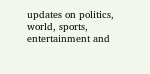updates on politics, world, sports, entertainment and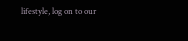lifestyle, log on to our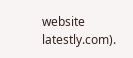website latestly.com).